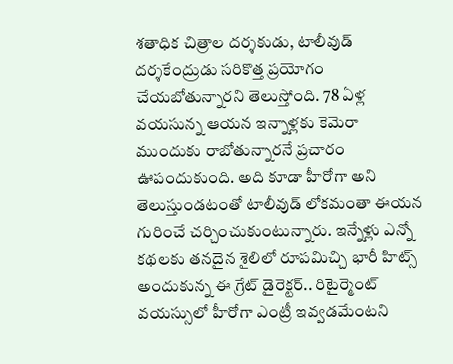శతాధిక చిత్రాల దర్శకుడు, టాలీవుడ్ దర్శకేంద్రుడు సరికొత్త ప్రయోగం చేయబోతున్నారని తెలుస్తోంది. 78 ఏళ్ల వయసున్న ఆయన ఇన్నాళ్లకు కెమెరా ముందుకు రాబోతున్నారనే ప్రచారం ఊపందుకుంది. అది కూడా హీరోగా అని తెలుస్తుండటంతో టాలీవుడ్ లోకమంతా ఈయన గురించే చర్చించుకుంటున్నారు. ఇన్నేళ్లు ఎన్నో కథలకు తనదైన శైలిలో రూపమిచ్చి భారీ హిట్స్ అందుకున్న ఈ గ్రేట్ డైరెక్టర్.. రిటైర్మెంట్ వయస్సులో హీరోగా ఎంట్రీ ఇవ్వడమేంటని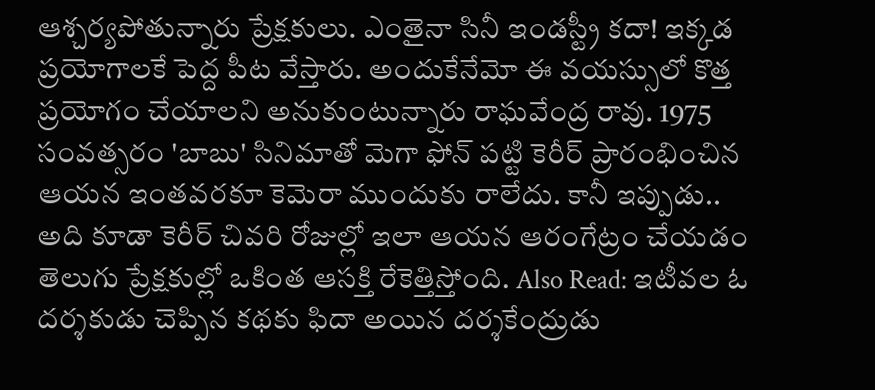ఆశ్చర్యపోతున్నారు ప్రేక్షకులు. ఎంతైనా సినీ ఇండస్ట్రీ కదా! ఇక్కడ ప్రయోగాలకే పెద్ద పీట వేస్తారు. అందుకేనేమో ఈ వయస్సులో కొత్త ప్రయోగం చేయాలని అనుకుంటున్నారు రాఘవేంద్ర రావు. 1975 సంవత్సరం 'బాబు' సినిమాతో మెగా ఫోన్ పట్టి కెరీర్ ప్రారంభించిన ఆయన ఇంతవరకూ కెమెరా ముందుకు రాలేదు. కానీ ఇప్పుడు.. అది కూడా కెరీర్ చివరి రోజుల్లో ఇలా ఆయన ఆరంగేట్రం చేయడం తెలుగు ప్రేక్షకుల్లో ఒకింత ఆసక్తి రేకెత్తిస్తోంది. Also Read: ఇటీవల ఓ దర్శకుడు చెప్పిన కథకు ఫిదా అయిన దర్శకేంద్రుడు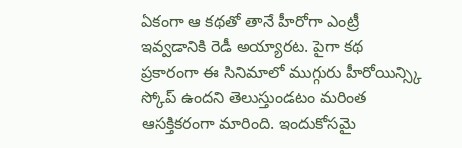ఏకంగా ఆ కథతో తానే హీరోగా ఎంట్రీ ఇవ్వడానికి రెడీ అయ్యారట. పైగా కథ ప్రకారంగా ఈ సినిమాలో ముగ్గురు హీరోయిన్స్కి స్కోప్ ఉందని తెలుస్తుండటం మరింత ఆసక్తికరంగా మారింది. ఇందుకోసమై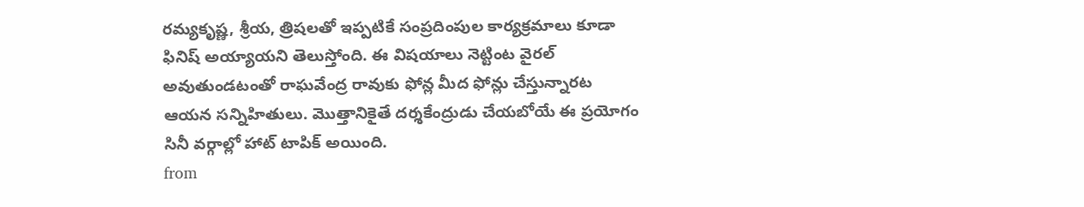రమ్యకృష్ణ, శ్రీయ, త్రిషలతో ఇప్పటికే సంప్రదింపుల కార్యక్రమాలు కూడా ఫినిష్ అయ్యాయని తెలుస్తోంది. ఈ విషయాలు నెట్టింట వైరల్ అవుతుండటంతో రాఘవేంద్ర రావుకు ఫోన్ల మీద ఫోన్లు చేస్తున్నారట ఆయన సన్నిహితులు. మొత్తానికైతే దర్శకేంద్రుడు చేయబోయే ఈ ప్రయోగం సినీ వర్గాల్లో హాట్ టాపిక్ అయింది.
from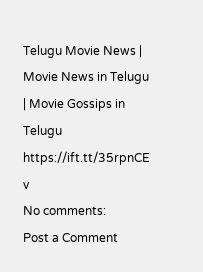Telugu Movie News | Movie News in Telugu | Movie Gossips in Telugu https://ift.tt/35rpnCE
v
No comments:
Post a Comment